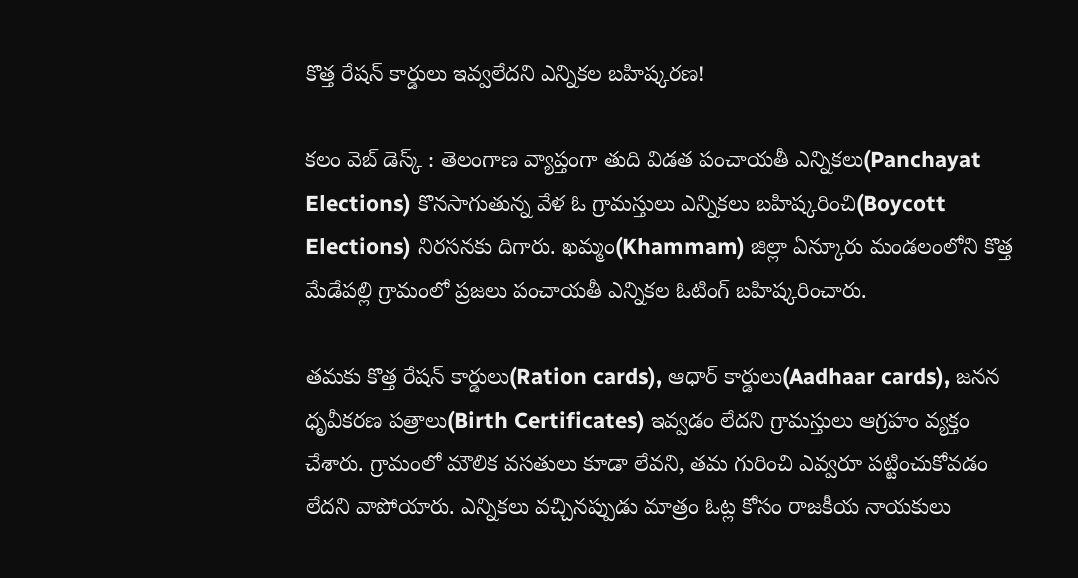కొత్త రేషన్ కార్డులు ఇవ్వలేదని ఎన్నికల బహిష్కరణ!

క‌లం వెబ్ డెస్క్ : తెలంగాణ వ్యాప్తంగా తుది విడ‌త పంచాయ‌తీ ఎన్నిక‌లు(Panchayat Elections) కొన‌సాగుతున్న వేళ ఓ గ్రామ‌స్తులు ఎన్నిక‌లు బ‌హిష్క‌రించి(Boycott Elections) నిర‌స‌న‌కు దిగారు. ఖమ్మం(Khammam) జిల్లా ఏన్కూరు మండ‌లంలోని కొత్త మేడేపల్లి గ్రామంలో ప్ర‌జ‌లు పంచాయతీ ఎన్నికల ఓటింగ్ బహిష్కరించారు.

త‌మ‌కు కొత్త రేషన్ కార్డులు(Ration cards), ఆధార్ కార్డులు(Aadhaar cards), జనన ధృవీకరణ పత్రాలు(Birth Certificates) ఇవ్వడం లేదని గ్రామస్తులు ఆగ్ర‌హం వ్య‌క్తం చేశారు. గ్రామంలో మౌలిక వ‌స‌తులు కూడా లేవ‌ని, త‌మ గురించి ఎవ్వ‌రూ ప‌ట్టించుకోవ‌డం లేద‌ని వాపోయారు. ఎన్నిక‌లు వ‌చ్చిన‌ప్పుడు మాత్రం ఓట్ల కోసం రాజ‌కీయ నాయ‌కులు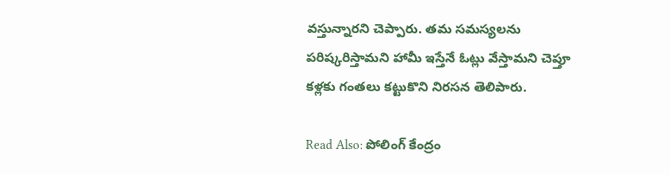వ‌స్తున్నార‌ని చెప్పారు. త‌మ స‌మ‌స్య‌ల‌ను ప‌రిష్కరిస్తామ‌ని హామీ ఇస్తేనే ఓట్లు వేస్తామ‌ని చెప్తూ కళ్ల‌కు గంతలు కట్టుకొని నిరసన తెలిపారు.

Read Also: పోలింగ్ కేంద్రం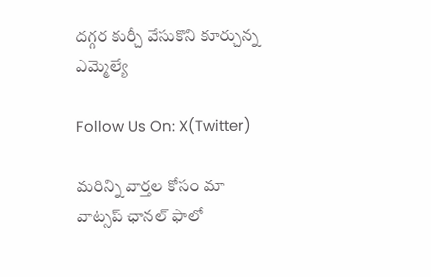దగ్గర కుర్చీ వేసుకొని కూర్చున్న ఎమ్మెల్యే

Follow Us On: X(Twitter)

మ‌రిన్ని వార్త‌ల కోసం మా వాట్స‌ప్ ఛాన‌ల్ ఫాలో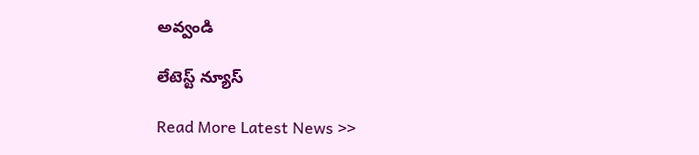అవ్వండి

లేటెస్ట్ న్యూస్‌

Read More Latest News >>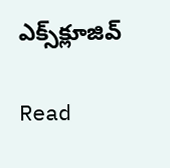ఎక్స్‌క్లూజివ్‌

Read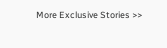More Exclusive Stories >>